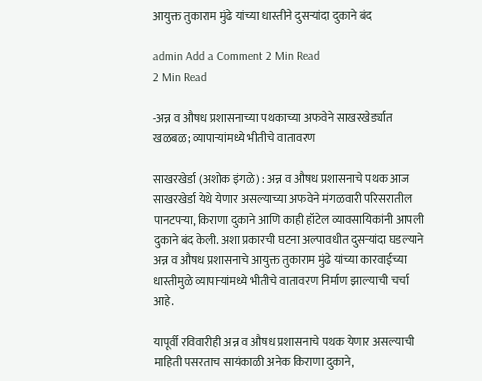आयुक्त तुकाराम मुंढे यांच्या धास्तीने दुसऱ्यांदा दुकाने बंद

admin Add a Comment 2 Min Read
2 Min Read

-अन्न व औषध प्रशासनाच्या पथकाच्या अफवेने साखरखेर्ड्यात खळबळ; व्यापाऱ्यांमध्ये भीतीचे वातावरण

साखरखेर्डा (अशोक इंगळे) : अन्न व औषध प्रशासनाचे पथक आज साखरखेर्डा येथे येणार असल्याच्या अफवेने मंगळवारी परिसरातील पानटपऱ्या, किराणा दुकाने आणि काही हॉटेल व्यावसायिकांनी आपली दुकाने बंद केली. अशा प्रकारची घटना अल्पावधीत दुसऱ्यांदा घडल्याने अन्न व औषध प्रशासनाचे आयुक्त तुकाराम मुंढे यांच्या कारवाईच्या धास्तीमुळे व्यापाऱ्यांमध्ये भीतीचे वातावरण निर्माण झाल्याची चर्चा आहे.

यापूर्वी रविवारीही अन्न व औषध प्रशासनाचे पथक येणार असल्याची माहिती पसरताच सायंकाळी अनेक किराणा दुकाने,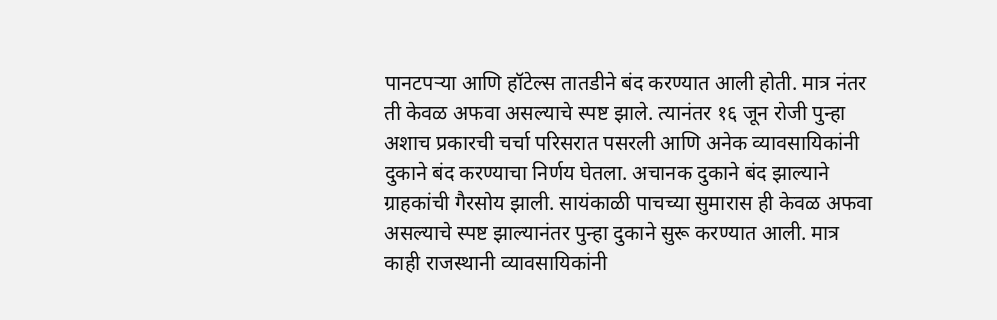पानटपऱ्या आणि हॉटेल्स तातडीने बंद करण्यात आली होती. मात्र नंतर ती केवळ अफवा असल्याचे स्पष्ट झाले. त्यानंतर १६ जून रोजी पुन्हा अशाच प्रकारची चर्चा परिसरात पसरली आणि अनेक व्यावसायिकांनी दुकाने बंद करण्याचा निर्णय घेतला. अचानक दुकाने बंद झाल्याने ग्राहकांची गैरसोय झाली. सायंकाळी पाचच्या सुमारास ही केवळ अफवा असल्याचे स्पष्ट झाल्यानंतर पुन्हा दुकाने सुरू करण्यात आली. मात्र काही राजस्थानी व्यावसायिकांनी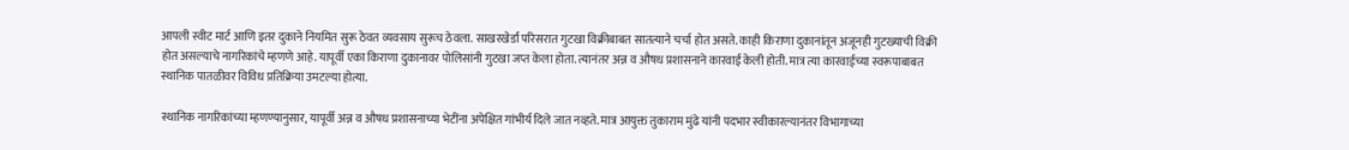आपली स्वीट मार्ट आणि इतर दुकाने नियमित सुरू ठेवत व्यवसाय सुरूच ठेवला. साखरखेर्डा परिसरात गुटखा विक्रीबाबत सातत्याने चर्चा होत असते. काही किराणा दुकानांतून अजूनही गुटख्याची विक्री होत असल्याचे नागरिकांचे म्हणणे आहे. यापूर्वी एका किराणा दुकानावर पोलिसांनी गुटखा जप्त केला होता. त्यानंतर अन्न व औषध प्रशासनाने कारवाई केली होती. मात्र त्या कारवाईच्या स्वरूपाबाबत स्थानिक पातळीवर विविध प्रतिक्रिया उमटल्या होत्या.

स्थानिक नागरिकांच्या म्हणण्यानुसार, यापूर्वी अन्न व औषध प्रशासनाच्या भेटींना अपेक्षित गांभीर्य दिले जात नव्हते. मात्र आयुक्त तुकाराम मुंढे यांनी पदभार स्वीकारल्यानंतर विभागाच्या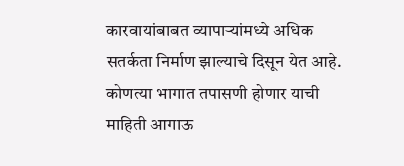कारवायांबाबत व्यापाऱ्यांमध्ये अधिक सतर्कता निर्माण झाल्याचे दिसून येत आहे. कोणत्या भागात तपासणी होणार याची माहिती आगाऊ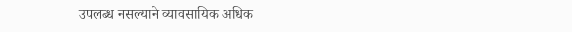उपलब्ध नसल्याने व्यावसायिक अधिक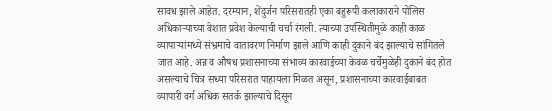सावध झाले आहेत. दरम्यान, शेंदुर्जन परिसरातही एका बहुरूपी कलाकाराने पोलिस अधिकाऱ्याच्या वेशात प्रवेश केल्याची चर्चा रंगली. त्याच्या उपस्थितीमुळे काही काळ व्यापाऱ्यांमध्ये संभ्रमाचे वातावरण निर्माण झाले आणि काही दुकाने बंद झाल्याचे सांगितले जात आहे. अन्न व औषध प्रशासनाच्या संभाव्य कारवाईच्या केवळ चर्चेमुळेही दुकाने बंद होत असल्याचे चित्र सध्या परिसरात पाहायला मिळत असून, प्रशासनाच्या कारवाईबाबत व्यापारी वर्ग अधिक सतर्क झाल्याचे दिसून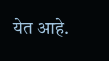येत आहे.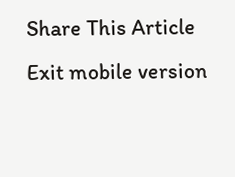Share This Article
Exit mobile version